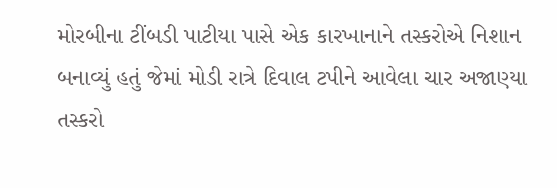મોરબીના ટીંબડી પાટીયા પાસે એક કારખાનાને તસ્કરોએ નિશાન બનાવ્યું હતું જેમાં મોડી રાત્રે દિવાલ ટપીને આવેલા ચાર અજાણ્યા તસ્કરો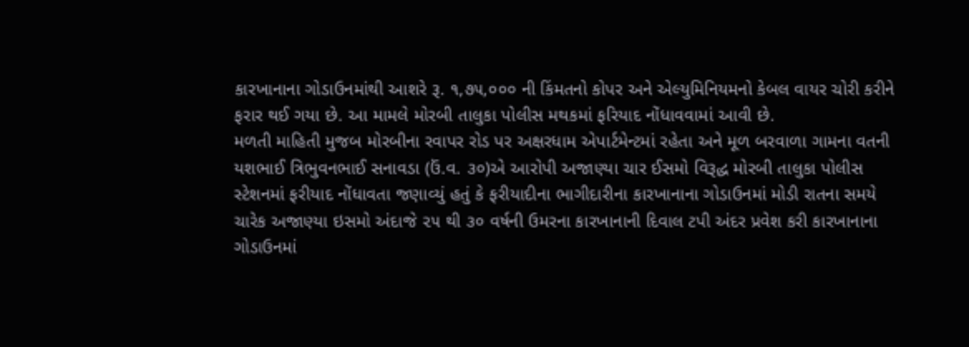કારખાનાના ગોડાઉનમાંથી આશરે રૂ. ૧,૭૫,૦૦૦ ની કિંમતનો કોપર અને એલ્યુમિનિયમનો કેબલ વાયર ચોરી કરીને ફરાર થઈ ગયા છે. આ મામલે મોરબી તાલુકા પોલીસ મથકમાં ફરિયાદ નોંધાવવામાં આવી છે.
મળતી માહિતી મુજબ મોરબીના રવાપર રોડ પર અક્ષરધામ એપાર્ટમેન્ટમાં રહેતા અને મૂળ બરવાળા ગામના વતની યશભાઈ ત્રિભુવનભાઈ સનાવડા (ઉં.વ. ૩૦)એ આરોપી અજાણ્યા ચાર ઈસમો વિરૂદ્ધ મોરબી તાલુકા પોલીસ સ્ટેશનમાં ફરીયાદ નોંધાવતા જણાવ્યું હતું કે ફરીયાદીના ભાગીદારીના કારખાનાના ગોડાઉનમાં મોડી રાતના સમયે ચારેક અજાણ્યા ઇસમો અંદાજે ૨૫ થી ૩૦ વર્ષની ઉમરના કારખાનાની દિવાલ ટપી અંદર પ્રવેશ કરી કારખાનાના ગોડાઉનમાં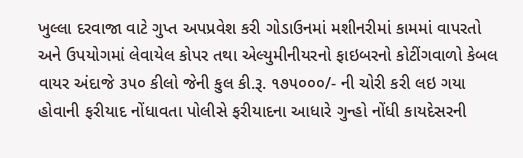ખુલ્લા દરવાજા વાટે ગુપ્ત અપપ્રવેશ કરી ગોડાઉનમાં મશીનરીમાં કામમાં વાપરતો અને ઉપયોગમાં લેવાયેલ કોપર તથા એલ્યુમીનીયરનો ફાઇબરનો કોટીંગવાળો કેબલ વાયર અંદાજે ૩૫૦ કીલો જેની કુલ કી.રૂ. ૧૭૫૦૦૦/- ની ચોરી કરી લઇ ગયા હોવાની ફરીયાદ નોંધાવતા પોલીસે ફરીયાદના આધારે ગુન્હો નોંધી કાયદેસરની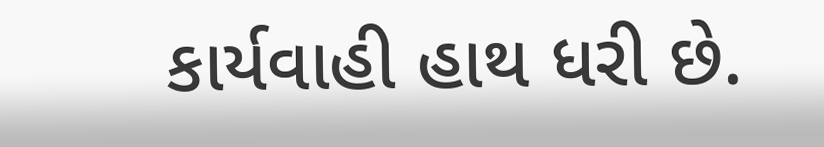કાર્યવાહી હાથ ધરી છે.